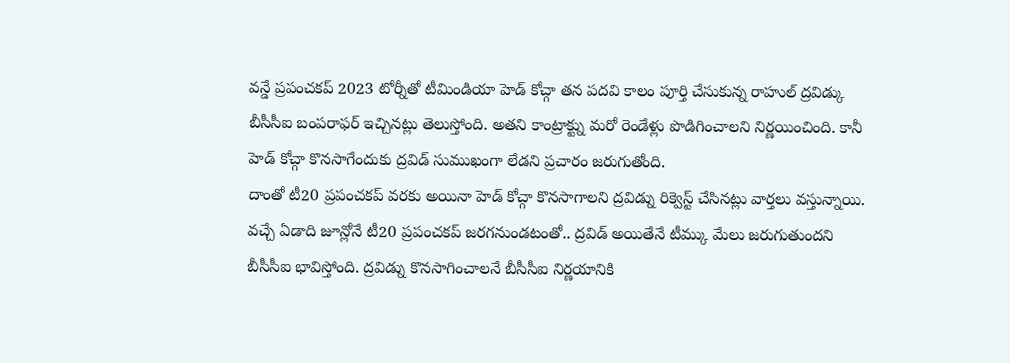వన్డే ప్రపంచకప్ 2023 టోర్నీతో టీమిండియా హెడ్ కోచ్గా తన పదవి కాలం పూర్తి చేసుకున్న రాహుల్ ద్రవిడ్కు బీసీసీఐ బంపరాఫర్ ఇచ్చినట్లు తెలుస్తోంది. అతని కాంట్రాక్ట్ను మరో రెండేళ్లు పొడిగించాలని నిర్ణయించింది. కానీ హెడ్ కోచ్గా కొనసాగేందుకు ద్రవిడ్ సుముఖంగా లేడని ప్రచారం జరుగుతోంది.
దాంతో టీ20 ప్రపంచకప్ వరకు అయినా హెడ్ కోచ్గా కొనసాగాలని ద్రవిడ్ను రిక్వెస్ట్ చేసినట్లు వార్తలు వస్తున్నాయి. వచ్చే ఏడాది జూన్లోనే టీ20 ప్రపంచకప్ జరగనుండటంతో.. ద్రవిడ్ అయితేనే టీమ్కు మేలు జరుగుతుందని బీసీసీఐ భావిస్తోంది. ద్రవిడ్ను కొనసాగించాలనే బీసీసీఐ నిర్ణయానికి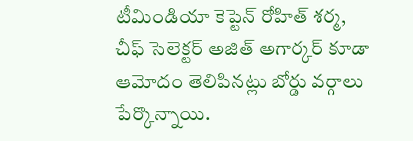టీమిండియా కెప్టెన్ రోహిత్ శర్మ, చీఫ్ సెలెక్టర్ అజిత్ అగార్కర్ కూడా ఆమోదం తెలిపినట్లు బోర్డు వర్గాలు పేర్కొన్నాయి.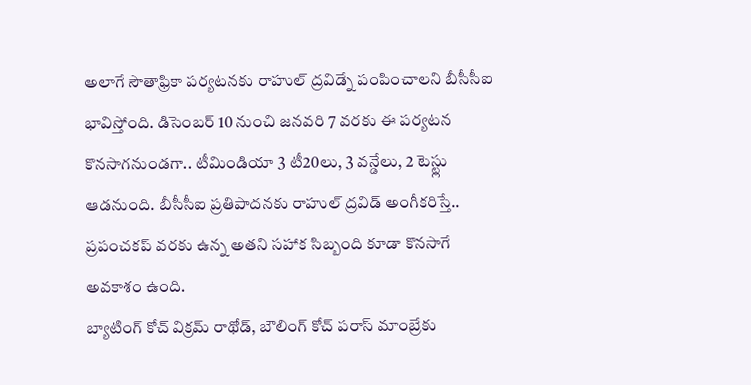అలాగే సౌతాఫ్రికా పర్యటనకు రాహుల్ ద్రవిడ్నే పంపించాలని బీసీసీఐ భావిస్తోంది. డిసెంబర్ 10 నుంచి జనవరి 7 వరకు ఈ పర్యటన కొనసాగనుండగా.. టీమిండియా 3 టీ20లు, 3 వన్డేలు, 2 టెస్ట్లు ఆడనుంది. బీసీసీఐ ప్రతిపాదనకు రాహుల్ ద్రవిడ్ అంగీకరిస్తే.. ప్రపంచకప్ వరకు ఉన్న అతని సహాక సిబ్బంది కూడా కొనసాగే అవకాశం ఉంది.
బ్యాటింగ్ కోచ్ విక్రమ్ రాథోడ్, బౌలింగ్ కోచ్ పరాస్ మాంబ్రేకు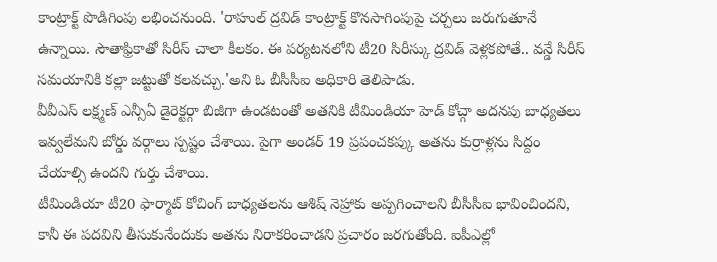కాంట్రాక్ట్ పొడిగింపు లభించనుంది. 'రాహుల్ ద్రవిడ్ కాంట్రాక్ట్ కొనసాగింపుపై చర్చలు జరుగుతూనే ఉన్నాయి. సౌతాఫ్రికాతో సిరీస్ చాలా కీలకం. ఈ పర్యటనలోని టీ20 సిరీస్కు ద్రవిడ్ వెళ్లకపోతే.. వన్డే సిరీస్ సమయానికి కల్లా జట్టుతో కలవచ్చు.'అని ఓ బీసీసీఐ అధికారి తెలిపాడు.
వీవీఎస్ లక్ష్మణ్ ఎన్సీఏ డైరెక్టర్గా బిజీగా ఉండటంతో అతనికి టీమిండియా హెడ్ కోచ్గా అదనపు బాధ్యతలు ఇవ్వలేమని బోర్డు వర్గాలు స్పష్టం చేశాయి. పైగా అండర్ 19 ప్రపంచకప్కు అతను కుర్రాళ్లను సిద్దం చేయాల్సి ఉందని గుర్తు చేశాయి.
టీమిండియా టీ20 ఫార్మాట్ కోచింగ్ బాధ్యతలను ఆశిష్ నెహ్రాకు అప్పగించాలని బీసీసీఐ భావించిందని, కానీ ఈ పదవిని తీసుకునేందుకు అతను నిరాకరించాడని ప్రచారం జరగుతోంది. ఐపీఎల్లో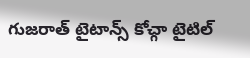గుజరాత్ టైటాన్స్ కోచ్గా టైటిల్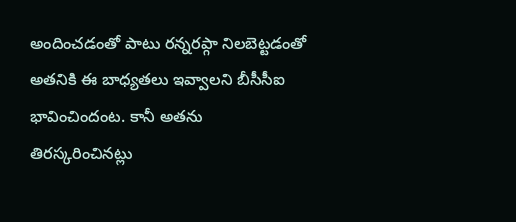అందించడంతో పాటు రన్నరప్గా నిలబెట్టడంతో అతనికి ఈ బాధ్యతలు ఇవ్వాలని బీసీసీఐ భావించిందంట. కానీ అతను తిరస్కరించినట్లు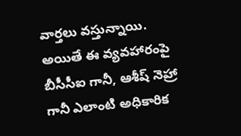వార్తలు వస్తున్నాయి. అయితే ఈ వ్యవహారంపై బీసీసీఐ గానీ, ఆశీష్ నెహ్రా గానీ ఎలాంటి అధికారిక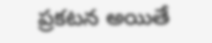ప్రకటన అయితే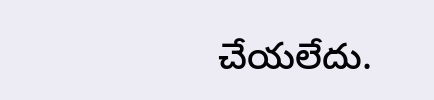చేయలేదు.